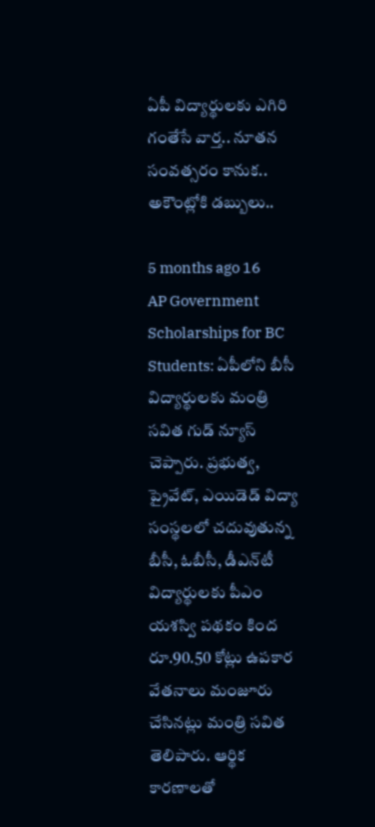ఏపీ విద్యార్థులకు ఎగిరి గంతేసే వార్త.. నూతన సంవత్సరం కానుక.. అకౌంట్లోకి డబ్బులు..

5 months ago 16
AP Government Scholarships for BC Students: ఏపీలోని బీసీ విద్యార్థులకు మంత్రి సవిత గుడ్ న్యూస్ చెప్పారు. ప్రభుత్వ, ప్రైవేట్, ఎయిడెడ్ విద్యా సంస్థలలో చదువుతున్న బీసీ, ఓబీసీ, డీఎన్‌టీ విద్యార్థులకు పీఎం యశస్వి పథకం కింద రూ.90.50 కోట్లు ఉపకార వేతనాలు మంజూరు చేసినట్లు మంత్రి సవిత తెలిపారు. ఆర్థిక కారణాలతో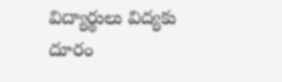విద్యార్థులు విద్యకు దూరం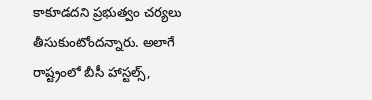కాకూడదని ప్రభుత్వం చర్యలు తీసుకుంటోందన్నారు. అలాగే రాష్ట్రంలో బీసీ హాస్టల్స్,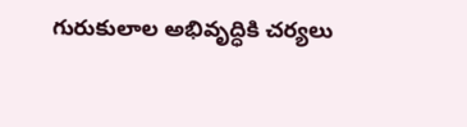గురుకులాల అభివృద్ధికి చర్యలు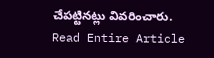చేపట్టినట్లు వివరించారు.
Read Entire Article